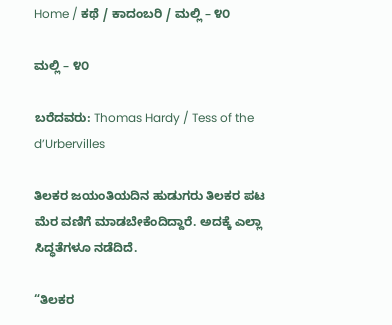Home / ಕಥೆ / ಕಾದಂಬರಿ / ಮಲ್ಲಿ – ೪೦

ಮಲ್ಲಿ – ೪೦

ಬರೆದವರು: Thomas Hardy / Tess of the d’Urbervilles

ತಿಲಕರ ಜಯಂತಿಯದಿನ ಹುಡುಗರು ತಿಲಕರ ಪಟ ಮೆರ ವಣಿಗೆ ಮಾಡಬೇಕೆಂದಿದ್ದಾರೆ. ಅದಕ್ಕೆ ಎಲ್ಲಾ ಸಿದ್ಧತೆಗಳೂ ನಡೆದಿದೆ.

“ತಿಲಕರ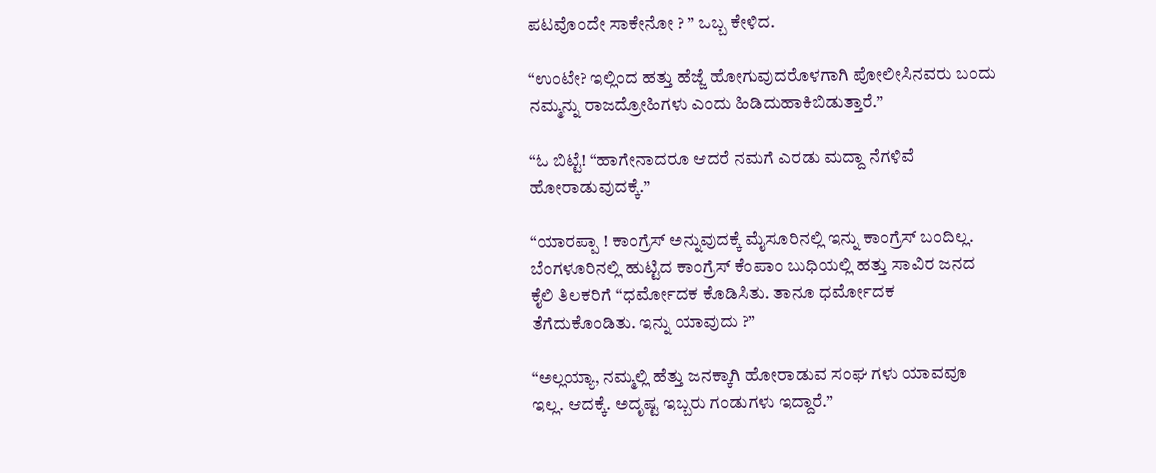ಪಟವೊಂದೇ ಸಾಕೇನೋ ? ” ಒಬ್ಬ ಕೇಳಿದ.

“ಉಂಟೇ? ಇಲ್ಲಿಂದ ಹತ್ತು ಹೆಜ್ಜೆ ಹೋಗುವುದರೊಳಗಾಗಿ ಪೋಲೀಸಿನವರು ಬಂದು ನಮ್ಮನ್ನು ರಾಜದ್ರೋಹಿಗಳು ಎಂದು ಹಿಡಿದುಹಾಕಿಬಿಡುತ್ತಾರೆ.”

“ಓ ಬಿಟ್ಟೆ! “ಹಾಗೇನಾದರೂ ಆದರೆ ನಮಗೆ ಎರಡು ಮದ್ದಾ ನೆಗಳಿವೆ ಹೋರಾಡುವುದಕ್ಕೆ.”

“ಯಾರಪ್ಪಾ ! ಕಾಂಗ್ರೆಸ್ ಅನ್ನುವುದಕ್ಕೆ ಮೈಸೂರಿನಲ್ಲಿ ಇನ್ನು ಕಾಂಗ್ರೆಸ್ ಬಂದಿಲ್ಲ. ಬೆಂಗಳೂರಿನಲ್ಲಿ ಹುಟ್ಟಿದ ಕಾಂಗ್ರೆಸ್ ಕೆಂಪಾಂ ಬುಧಿಯಲ್ಲಿ ಹತ್ತು ಸಾವಿರ ಜನದ ಕೈಲಿ ತಿಲಕರಿಗೆ “ಧರ್ಮೋದಕ ಕೊಡಿಸಿತು. ತಾನೂ ಧರ್ಮೋದಕ ತೆಗೆದುಕೊಂಡಿತು. ಇನ್ನು ಯಾವುದು ?”

“ಅಲ್ಲಯ್ಯಾ, ನಮ್ಮಲ್ಲಿ ಹೆತ್ತು ಜನಕ್ಕಾಗಿ ಹೋರಾಡುವ ಸಂಘ ಗಳು ಯಾವವೂ ಇಲ್ಲ. ಆದಕ್ಕೆ. ಅದೃಷ್ಟ ಇಬ್ಬರು ಗಂಡುಗಳು ಇದ್ದಾರೆ.”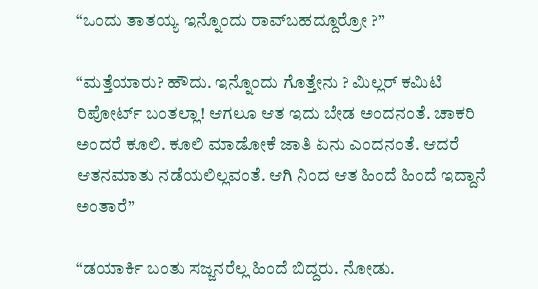“ಒಂದು ತಾತಯ್ಯ ಇನ್ನೊಂದು ರಾವ್‌ಬಹದ್ದೂರ್ರೋ ?”

“ಮತ್ತೆಯಾರು? ಹೌದು. ಇನ್ನೊಂದು ಗೊತ್ತೇನು ? ಮಿಲ್ಲರ್ ಕಮಿಟಿ ರಿಪೋರ್ಟ್ ಬಂತಲ್ಲಾ! ಆಗಲೂ ಆತ ಇದು ಬೇಡ ಅಂದನಂತೆ. ಚಾಕರಿ ಅಂದರೆ ಕೂಲಿ. ಕೂಲಿ ಮಾಡೋಕೆ ಜಾತಿ ಏನು ಎಂದನಂತೆ. ಆದರೆ ಆತನಮಾತು ನಡೆಯಲಿಲ್ಲವಂತೆ. ಆಗಿ ನಿಂದ ಆತ ಹಿಂದೆ ಹಿಂದೆ ಇದ್ದಾನೆ ಅಂತಾರೆ”

“ಡಯಾರ್ಕಿ ಬಂತು ಸಜ್ಜನರೆಲ್ಲ ಹಿಂದೆ ಬಿದ್ದರು. ನೋಡು.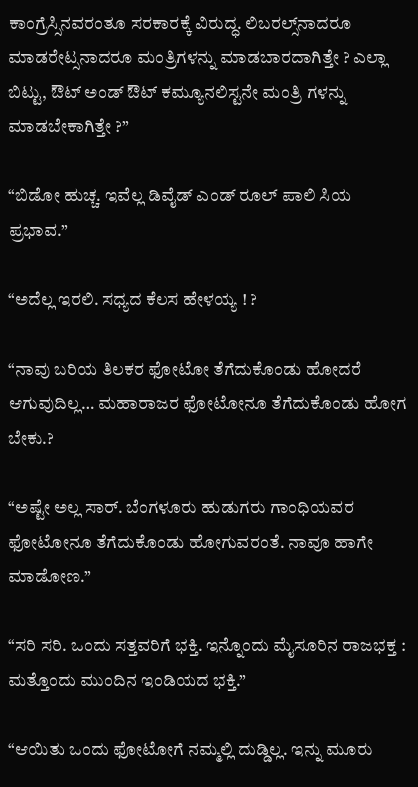ಕಾಂಗ್ರೆಸ್ಸಿನವರಂತೂ ಸರಕಾರಕ್ಕೆ ವಿರುದ್ಧ. ಲಿಬರಲ್ಸ್‌ನಾದರೂ ಮಾಡರೇಟ್ಸನಾದರೂ ಮಂತ್ರಿಗಳನ್ನು ಮಾಡಬಾರದಾಗಿತ್ತೇ ? ಎಲ್ಲಾ ಬಿಟ್ಟು, ಔಟ್ ಅಂಡ್ ಔಟ್ ಕಮ್ಯೂನಲಿಸ್ಟನೇ ಮಂತ್ರಿ ಗಳನ್ನು ಮಾಡಬೇಕಾಗಿತ್ತೇ ?”

“ಬಿಡೋ ಹುಚ್ಚ. ಇವೆಲ್ಲ ಡಿವೈಡ್ ಎಂಡ್ ರೂಲ್ ಪಾಲಿ ಸಿಯ ಪ್ರಭಾವ.”

“ಅದೆಲ್ಲ ಇರಲಿ. ಸಧ್ಯದ ಕೆಲಸ ಹೇಳಯ್ಯ ! ?

“ನಾವು ಬರಿಯ ತಿಲಕರ ಫೋಟೋ ತೆಗೆದುಕೊಂಡು ಹೋದರೆ ಆಗುವುದಿಲ್ಲ… ಮಹಾರಾಜರ ಫೋಟೋನೂ ತೆಗೆದುಕೊಂಡು ಹೋಗ ಬೇಕು.?

“ಅಷ್ಟೇ ಅಲ್ಲ ಸಾರ್. ಬೆಂಗಳೂರು ಹುಡುಗರು ಗಾಂಧಿಯವರ ಫೋಟೋನೂ ತೆಗೆದುಕೊಂಡು ಹೋಗುವರಂತೆ. ನಾವೂ ಹಾಗೇ ಮಾಡೋಣ.”

“ಸರಿ ಸರಿ. ಒಂದು ಸತ್ತವರಿಗೆ ಭಕ್ತಿ. ಇನ್ನೊಂದು ಮೈಸೂರಿನ ರಾಜಭಕ್ತ : ಮತ್ತೊಂದು ಮುಂದಿನ ಇಂಡಿಯದ ಭಕ್ತಿ.”

“ಆಯಿತು ಒಂದು ಫೋಟೋಗೆ ನಮ್ಮಲ್ಲಿ ದುಡ್ಡಿಲ್ಲ. ಇನ್ನು ಮೂರು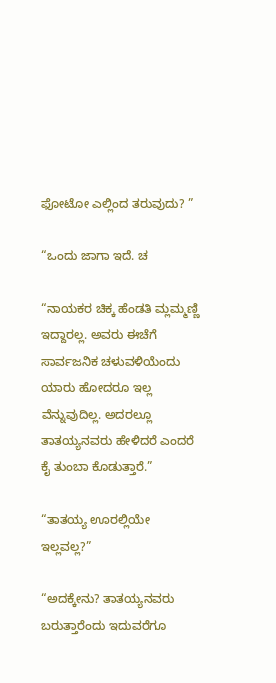ಫೋಟೋ ಎಲ್ಲಿಂದ ತರುವುದು? ”

“ಒಂದು ಜಾಗಾ ಇದೆ. ಚ

“ನಾಯಕರ ಚಿಕ್ಕ ಹೆಂಡತಿ ಮ್ಲಮ್ಮಣ್ಣಿ ಇದ್ದಾರಲ್ಲ. ಅವರು ಈಚೆಗೆ ಸಾರ್ವಜನಿಕ ಚಳುವಳಿಯೆಂದು ಯಾರು ಹೋದರೂ ಇಲ್ಲ ವೆನ್ನುವುದಿಲ್ಲ. ಅದರಲ್ಲೂ ತಾತಯ್ಯನವರು ಹೇಳಿದರೆ ಎಂದರೆ ಕೈ ತುಂಬಾ ಕೊಡುತ್ತಾರೆ.”

“ತಾತಯ್ಯ ಊರಲ್ಲಿಯೇ ಇಲ್ಲವಲ್ಲ?”

“ಅದಕ್ಕೇನು? ತಾತಯ್ಯನವರು ಬರುತ್ತಾರೆಂದು ಇದುವರೆಗೂ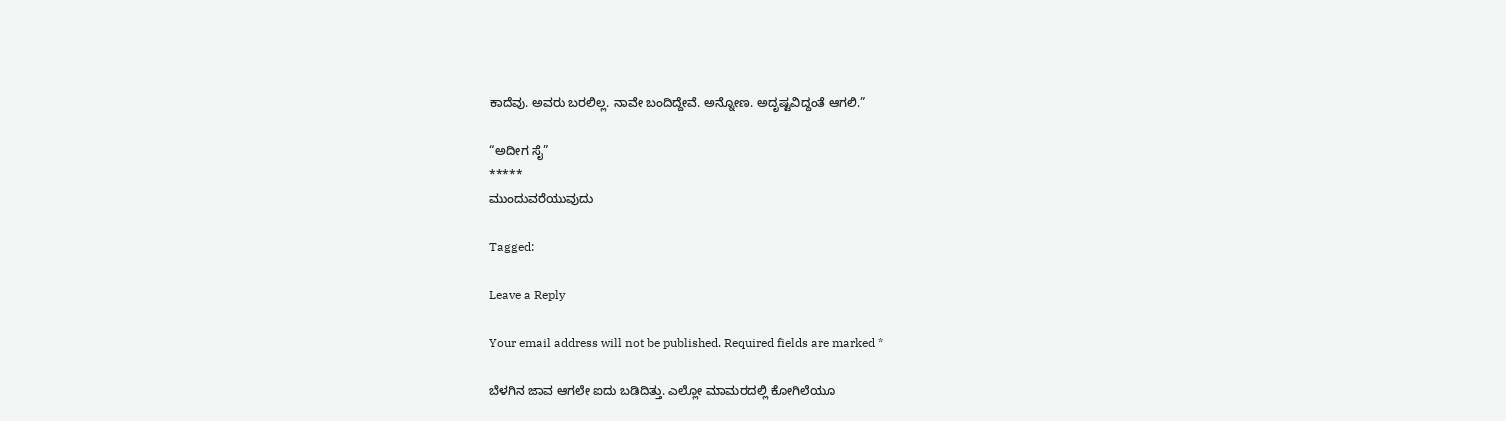ಕಾದೆವು. ಅವರು ಬರಲಿಲ್ಲ. ನಾವೇ ಬಂದಿದ್ದೇವೆ. ಅನ್ನೋಣ. ಅದೃಷ್ಟವಿದ್ದಂತೆ ಆಗಲಿ.”

“ಅದೀಗ ಸೈ”
*****
ಮುಂದುವರೆಯುವುದು

Tagged:

Leave a Reply

Your email address will not be published. Required fields are marked *

ಬೆಳಗಿನ ಜಾವ ಆಗಲೇ ಐದು ಬಡಿದಿತ್ತು. ಎಲ್ಲೋ ಮಾಮರದಲ್ಲಿ ಕೋಗಿಲೆಯೂ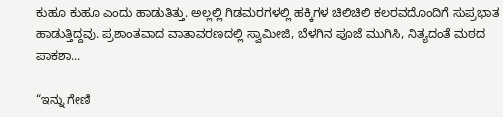ಕುಹೂ ಕುಹೂ ಎಂದು ಹಾಡುತಿತ್ತು. ಅಲ್ಲಲ್ಲಿ ಗಿಡಮರಗಳಲ್ಲಿ ಹಕ್ಕಿಗಳ ಚಿಲಿಚಿಲಿ ಕಲರವದೊಂದಿಗೆ ಸುಪ್ರಭಾತ ಹಾಡುತ್ತಿದ್ದವು. ಪ್ರಶಾಂತವಾದ ವಾತಾವರಣದಲ್ಲಿ ಸ್ವಾಮೀಜಿ, ಬೆಳಗಿನ ಪೂಜೆ ಮುಗಿಸಿ, ನಿತ್ಯದಂತೆ ಮಠದ ಪಾಕಶಾ...

“ಇನ್ನು ಗೇಣಿ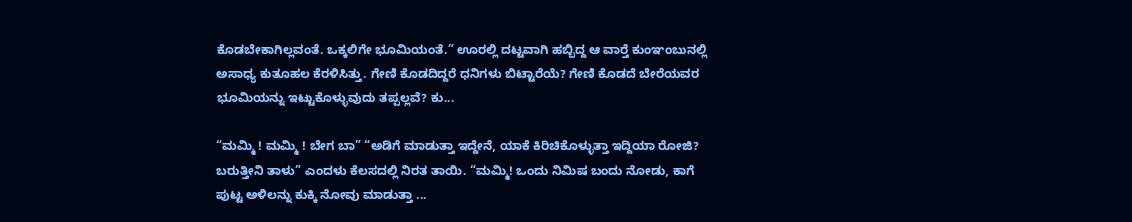ಕೊಡಬೇಕಾಗಿಲ್ಲವಂತೆ. ಒಕ್ಕಲಿಗೇ ಭೂಮಿಯಂತೆ.” ಊರಲ್ಲಿ ದಟ್ಟವಾಗಿ ಹಬ್ಬಿದ್ದ ಆ ವಾರ್‍ತೆ ಕುಂಞಂಬುನಲ್ಲಿ ಅಸಾಧ್ಯ ಕುತೂಹಲ ಕೆರಳಿಸಿತ್ತು. ಗೇಣಿ ಕೊಡದಿದ್ದರೆ ಧನಿಗಳು ಬಿಟ್ಟಾರೆಯೆ? ಗೇಣಿ ಕೊಡದೆ ಬೇರೆಯವರ ಭೂಮಿಯನ್ನು ಇಟ್ಟುಕೊಳ್ಳುವುದು ತಪ್ಪಲ್ಲವೆ? ಕು...

“ಮಮ್ಮಿ ! ಮಮ್ಮಿ ! ಬೇಗ ಬಾ” “ಅಡಿಗೆ ಮಾಡುತ್ತಾ ಇದ್ದೇನೆ, ಯಾಕೆ ಕಿರಿಚಿಕೊಳ್ಳುತ್ತಾ ಇದ್ದಿಯಾ ರೋಜಿ? ಬರುತ್ತೀನಿ ತಾಳು” ಎಂದಳು ಕೆಲಸದಲ್ಲಿ ನಿರತ ತಾಯಿ. “ಮಮ್ಮಿ! ಒಂದು ನಿಮಿಷ ಬಂದು ನೋಡು, ಕಾಗೆ ಪುಟ್ಟ ಅಳಿಲನ್ನು ಕುಕ್ಕಿ ನೋವು ಮಾಡುತ್ತಾ ...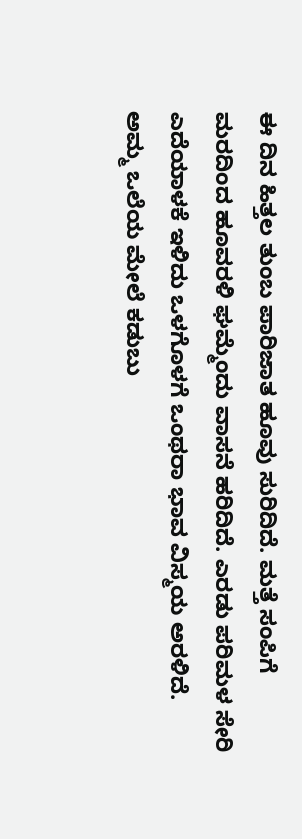ಈ ದಿನ ಹಿತ್ತಲ ತುಂಬ ಪಾರಿಜಾತ ಹೂವು ಸುರಿದಿದೆ. ಮತ್ತೆ ಸಂಪಿಗೆ ಮರದಿಂದ ಹೂವರಳಿ ಘಮ್ಮೆಂದು ವಾಸನೆ ಹರಿದಿದೆ. ಎರಡು ಪರಿಮಳ ಸೇರಿ ಎದೆಯಾಳಕೆ ಇಳಿದು ಒಳಗೊಳಗೆ ಒಂಥರಾ ಭಾವ ವಿಸ್ಮಯ ಅರಳಿದೆ. ಅಮ್ಮ ಒಲೆಯ ಮೇಲೆ ಕಡುಬು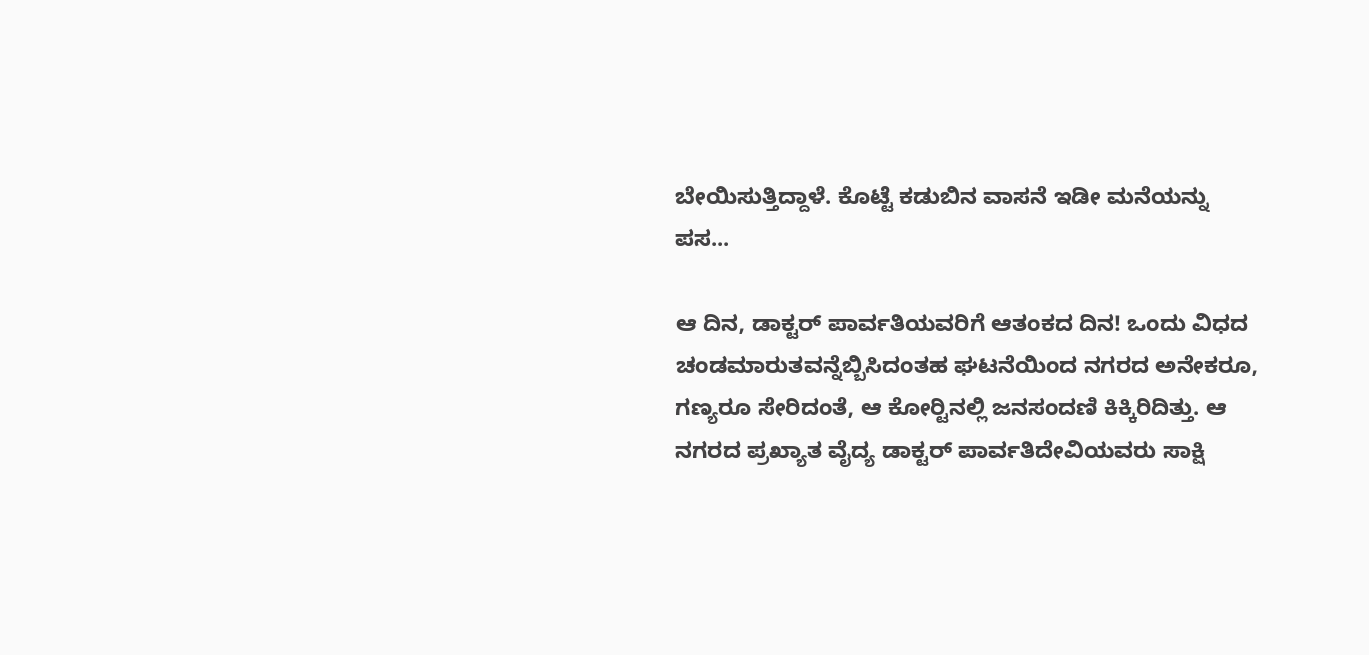ಬೇಯಿಸುತ್ತಿದ್ದಾಳೆ. ಕೊಟ್ಟೆ ಕಡುಬಿನ ವಾಸನೆ ಇಡೀ ಮನೆಯನ್ನು ಪಸ...

ಆ ದಿನ, ಡಾಕ್ಟರ್ ಪಾರ್ವತಿಯವರಿಗೆ ಆತಂಕದ ದಿನ! ಒಂದು ವಿಧದ ಚಂಡಮಾರುತವನ್ನೆಬ್ಬಿಸಿದಂತಹ ಘಟನೆಯಿಂದ ನಗರದ ಅನೇಕರೂ, ಗಣ್ಯರೂ ಸೇರಿದಂತೆ, ಆ ಕೋರ್‍ಟಿನಲ್ಲಿ ಜನಸಂದಣಿ ಕಿಕ್ಕಿರಿದಿತ್ತು. ಆ ನಗರದ ಪ್ರಖ್ಯಾತ ವೈದ್ಯ ಡಾಕ್ಟರ್ ಪಾರ್ವತಿದೇವಿಯವರು ಸಾಕ್ಷಿ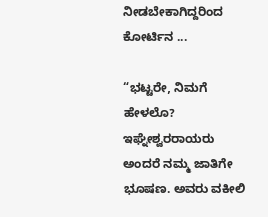ನೀಡಬೇಕಾಗಿದ್ದರಿಂದ ಕೋರ್ಟಿನ ...

“ಭಟ್ಟರೇ, ನಿಮಗೆ ಹೇಳಲೊ? ಇಘ್ನೇಶ್ವರರಾಯರು ಅಂದರೆ ನಮ್ಮ ಜಾತಿಗೇ ಭೂಷಣ. ಅವರು ವಕೀಲಿ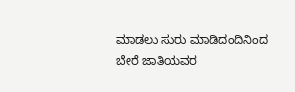ಮಾಡಲು ಸುರು ಮಾಡಿದಂದಿನಿಂದ ಬೇರೆ ಜಾತಿಯವರ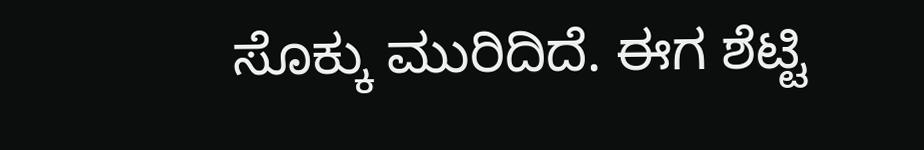ಸೊಕ್ಕು ಮುರಿದಿದೆ. ಈಗ ಶೆಟ್ಟಿ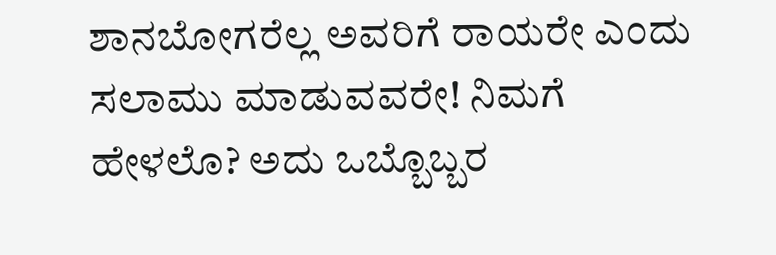ಶಾನಬೋಗರೆಲ್ಲ ಅವರಿಗೆ ರಾಯರೇ ಎಂದು ಸಲಾಮು ಮಾಡುವವರೇ! ನಿಮಗೆ ಹೇಳಲೊ? ಅದು ಒಬ್ಬೊಬ್ಬರ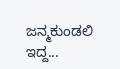ಜನ್ಮಕುಂಡಲಿ ಇದ್ದ...